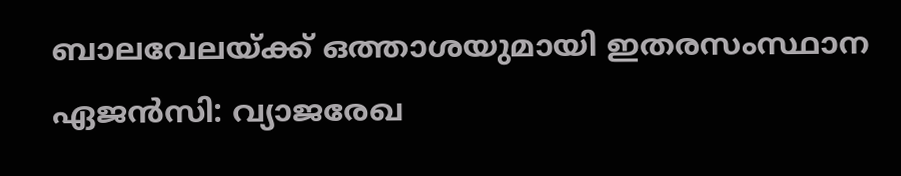ബാലവേലയ്ക്ക് ഒത്താശയുമായി ഇതരസംസ്ഥാന ഏജന്‍സി: വ്യാജരേഖ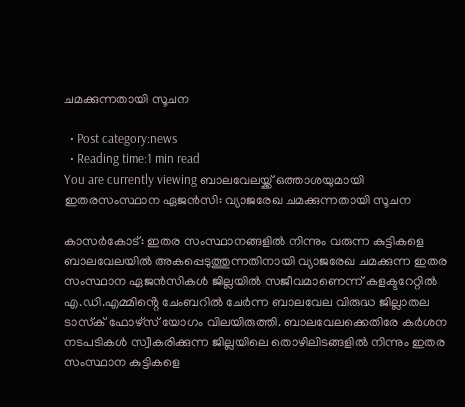ചമക്കുന്നതായി സൂചന

  • Post category:news
  • Reading time:1 min read
You are currently viewing ബാലവേലയ്ക്ക് ഒത്താശയുമായി ഇതരസംസ്ഥാന ഏജന്‍സി: വ്യാജരേഖ ചമക്കുന്നതായി സൂചന

കാസർകോട്: ഇതര സംസ്ഥാനങ്ങളില്‍ നിന്നും വരുന്ന കുട്ടികളെ ബാലവേലയില്‍ അകപ്പെടുത്തുന്നതിനായി വ്യാജരേഖ ചമക്കുന്ന ഇതര സംസ്ഥാന ഏജന്‍സികള്‍ ജില്ലയില്‍ സജീവമാണെന്ന് കളക്ടറേറ്റില്‍ എ.ഡി.എമ്മിൻ്റെ ചേംബറില്‍ ചേര്‍ന്ന ബാലവേല വിരുദ്ധ ജില്ലാതല ടാസ്‌ക് ഫോഴ്‌സ് യോഗം വിലയിരുത്തി. ബാലവേലക്കെതിരേ കര്‍ശന നടപടികള്‍ സ്വീകരിക്കുന്ന ജില്ലയിലെ തൊഴിലിടങ്ങളില്‍ നിന്നും ഇതര സംസ്ഥാന കുട്ടികളെ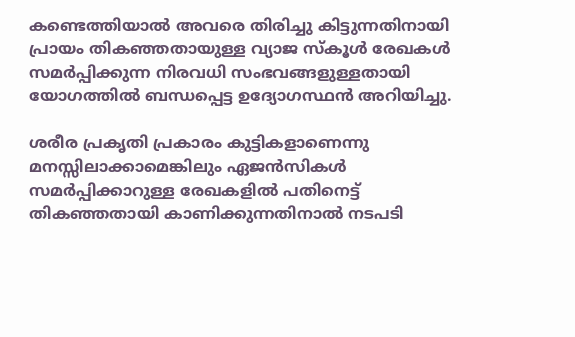കണ്ടെത്തിയാല്‍ അവരെ തിരിച്ചു കിട്ടുന്നതിനായി പ്രായം തികഞ്ഞതായുള്ള വ്യാജ സ്‌കൂള്‍ രേഖകള്‍ സമര്‍പ്പിക്കുന്ന നിരവധി സംഭവങ്ങളുള്ളതായി യോഗത്തില്‍ ബന്ധപ്പെട്ട ഉദ്യോഗസ്ഥന്‍ അറിയിച്ചു.

ശരീര പ്രകൃതി പ്രകാരം കുട്ടികളാണെന്നു മനസ്സിലാക്കാമെങ്കിലും ഏജന്‍സികള്‍ സമര്‍പ്പിക്കാറുള്ള രേഖകളില്‍ പതിനെട്ട് തികഞ്ഞതായി കാണിക്കുന്നതിനാല്‍ നടപടി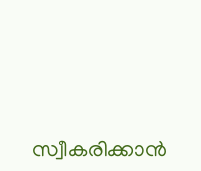സ്വീകരിക്കാന്‍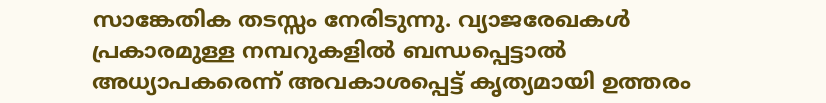സാങ്കേതിക തടസ്സം നേരിടുന്നു. വ്യാജരേഖകള്‍ പ്രകാരമുള്ള നമ്പറുകളില്‍ ബന്ധപ്പെട്ടാല്‍ അധ്യാപകരെന്ന് അവകാശപ്പെട്ട് കൃത്യമായി ഉത്തരം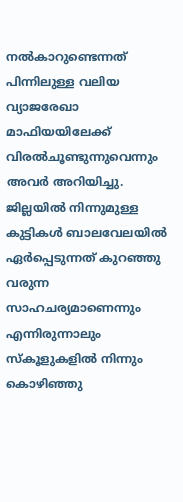നല്‍കാറുണ്ടെന്നത് പിന്നിലുള്ള വലിയ വ്യാജരേഖാ മാഫിയയിലേക്ക് വിരല്‍ചൂണ്ടുന്നുവെന്നും അവര്‍ അറിയിച്ചു. ജില്ലയില്‍ നിന്നുമുള്ള കുട്ടികള്‍ ബാലവേലയില്‍ ഏര്‍പ്പെടുന്നത് കുറഞ്ഞു വരുന്ന സാഹചര്യമാണെന്നും എന്നിരുന്നാലും സ്‌കൂളുകളില്‍ നിന്നും കൊഴിഞ്ഞു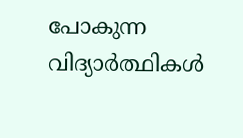പോകുന്ന വിദ്യാര്‍ത്ഥികള്‍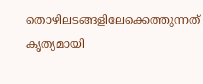തൊഴിലടങ്ങളിലേക്കെത്തുന്നത് കൃത്യമായി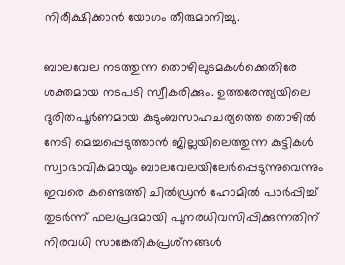നിരീക്ഷിക്കാന്‍ യോഗം തീരുമാനിച്ചു.

ബാലവേല നടത്തുന്ന തൊഴിലുടമകള്‍ക്കെതിരേ ശക്തമായ നടപടി സ്വീകരിക്കും. ഉത്തരേന്ത്യയിലെ ദുരിതപൂര്‍ണമായ കുടുംബസാഹചര്യത്തെ തൊഴില്‍ നേടി മെച്ചപ്പെടുത്താന്‍ ജില്ലയിലെത്തുന്ന കുട്ടികള്‍ സ്വാഭാവികമായും ബാലവേലയിലേര്‍പ്പെടുന്നുവെന്നും ഇവരെ കണ്ടെത്തി ചില്‍ഡ്രന്‍ ഹോമില്‍ പാര്‍പ്പിച്ച് തുടര്‍ന്ന് ഫലപ്രദമായി പുനരധിവസിപ്പിക്കുന്നതിന് നിരവധി സാങ്കേതികപ്രശ്‌നങ്ങള്‍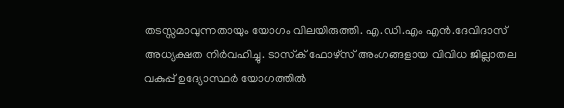തടസ്സമാവുന്നതായും യോഗം വിലയിരുത്തി. എ.ഡി.എം എന്‍.ദേവിദാസ് അധ്യക്ഷത നിര്‍വഹിച്ചു. ടാസ്‌ക് ഫോഴ്‌സ് അംഗങ്ങളായ വിവിധ ജില്ലാതല വകുപ്പ് ഉദ്യോസ്ഥര്‍ യോഗത്തിൽ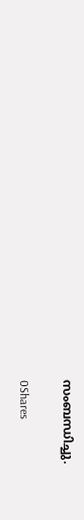സംബന്ധിച്ചു.

0Shares